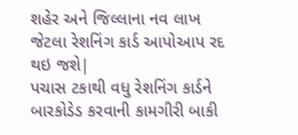શહેર અને જિલ્લાના નવ લાખ જેટલા રેશનિંગ કાર્ડ આપોઆપ રદ થઇ જશે|
પચાસ ટકાથી વધુ રેશનિંગ કાર્ડને બારકોડેડ કરવાની કામગીરી બાકી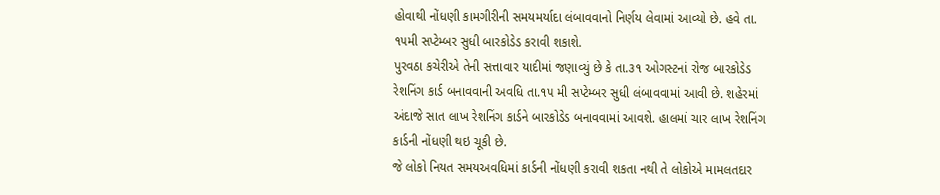હોવાથી નોંધણી કામગીરીની સમયમર્યાદા લંબાવવાનો નિર્ણય લેવામાં આવ્યો છે. હવે તા. ૧૫મી સપ્ટેમ્બર સુધી બારકોડેડ કરાવી શકાશે.
પુરવઠા કચેરીએ તેની સત્તાવાર યાદીમાં જણાવ્યું છે કે તા.૩૧ ઓગસ્ટનાં રોજ બારકોડેડ રેશનિંગ કાર્ડ બનાવવાની અવધિ તા.૧૫ મી સપ્ટેમ્બર સુધી લંબાવવામાં આવી છે. શહેરમાં અંદાજે સાત લાખ રેશનિંગ કાર્ડને બારકોડેડ બનાવવામાં આવશે. હાલમાં ચાર લાખ રેશનિંગ કાર્ડની નોંધણી થઇ ચૂકી છે.
જે લોકો નિયત સમયઅવધિમાં કાર્ડની નોંધણી કરાવી શકતા નથી તે લોકોએ મામલતદાર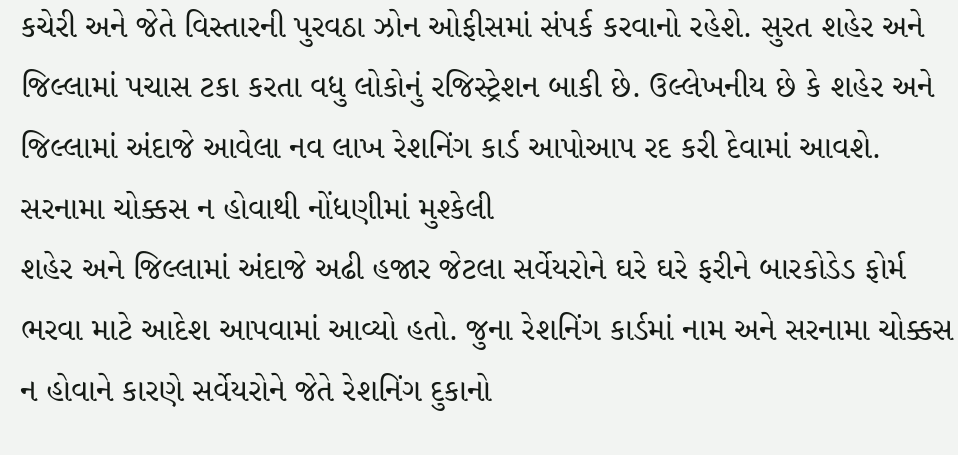કચેરી અને જેતે વિસ્તારની પુરવઠા ઝોન ઓફીસમાં સંપર્ક કરવાનો રહેશે. સુરત શહેર અને જિલ્લામાં પચાસ ટકા કરતા વધુ લોકોનું રજિસ્ટ્રેશન બાકી છે. ઉલ્લેખનીય છે કે શહેર અને જિલ્લામાં અંદાજે આવેલા નવ લાખ રેશનિંગ કાર્ડ આપોઆપ રદ કરી દેવામાં આવશે.
સરનામા ચોક્કસ ન હોવાથી નોંધણીમાં મુશ્કેલી
શહેર અને જિલ્લામાં અંદાજે અઢી હજાર જેટલા સર્વેયરોને ઘરે ઘરે ફરીને બારકોડેડ ફોર્મ ભરવા માટે આદેશ આપવામાં આવ્યો હતો. જુના રેશનિંગ કાર્ડમાં નામ અને સરનામા ચોક્કસ ન હોવાને કારણે સર્વેયરોને જેતે રેશનિંગ દુકાનો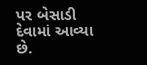પર બેસાડી દેવામાં આવ્યા છે.